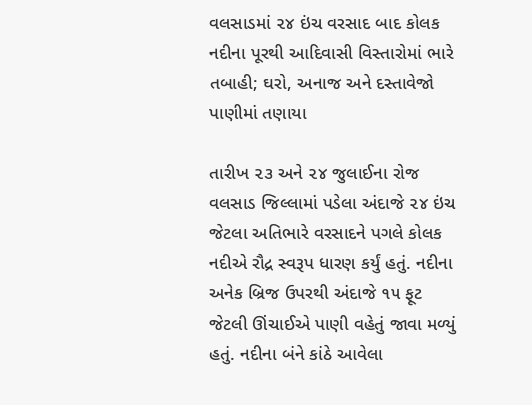વલસાડમાં ૨૪ ઇંચ વરસાદ બાદ કોલક નદીના પૂરથી આદિવાસી વિસ્તારોમાં ભારે તબાહી; ઘરો, અનાજ અને દસ્તાવેજો પાણીમાં તણાયા

તારીખ ૨૩ અને ૨૪ જુલાઈના રોજ વલસાડ જિલ્લામાં પડેલા અંદાજે ૨૪ ઇંચ જેટલા અતિભારે વરસાદને પગલે કોલક નદીએ રૌદ્ર સ્વરૂપ ધારણ કર્યું હતું. નદીના અનેક બ્રિજ ઉપરથી અંદાજે ૧૫ ફૂટ જેટલી ઊંચાઈએ પાણી વહેતું જાવા મળ્યું હતું. નદીના બંને કાંઠે આવેલા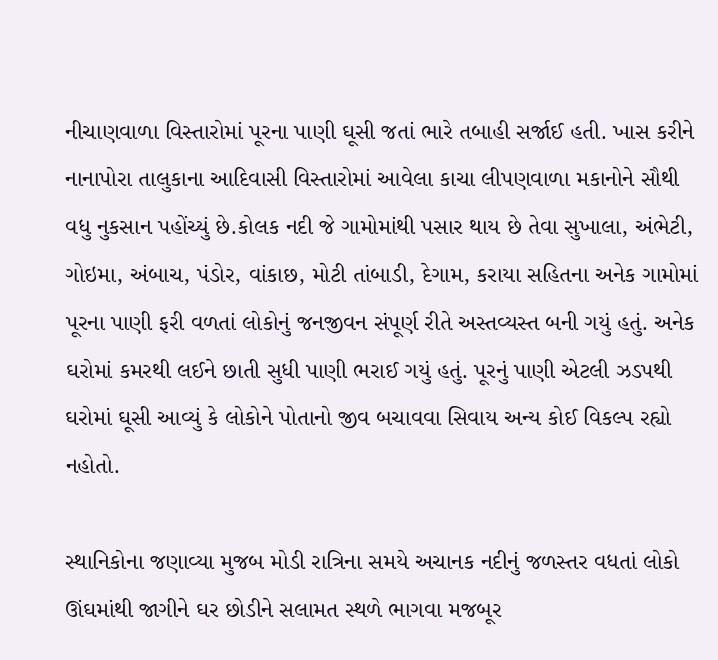નીચાણવાળા વિસ્તારોમાં પૂરના પાણી ઘૂસી જતાં ભારે તબાહી સર્જાઈ હતી. ખાસ કરીને નાનાપોરા તાલુકાના આદિવાસી વિસ્તારોમાં આવેલા કાચા લીપણવાળા મકાનોને સૌથી વધુ નુકસાન પહોંચ્યું છે.કોલક નદી જે ગામોમાંથી પસાર થાય છે તેવા સુખાલા, અંભેટી, ગોઇમા, અંબાચ, પંડોર, વાંકાછ, મોટી તાંબાડી, દેગામ, કરાયા સહિતના અનેક ગામોમાં પૂરના પાણી ફરી વળતાં લોકોનું જનજીવન સંપૂર્ણ રીતે અસ્તવ્યસ્ત બની ગયું હતું. અનેક ઘરોમાં કમરથી લઈને છાતી સુધી પાણી ભરાઈ ગયું હતું. પૂરનું પાણી એટલી ઝડપથી ઘરોમાં ઘૂસી આવ્યું કે લોકોને પોતાનો જીવ બચાવવા સિવાય અન્ય કોઈ વિકલ્પ રહ્યો નહોતો.

સ્થાનિકોના જણાવ્યા મુજબ મોડી રાત્રિના સમયે અચાનક નદીનું જળસ્તર વધતાં લોકો ઊંઘમાંથી જાગીને ઘર છોડીને સલામત સ્થળે ભાગવા મજબૂર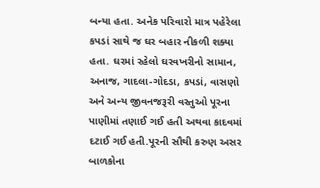બન્યા હતા. અનેક પરિવારો માત્ર પહેરેલા કપડાં સાથે જ ઘર બહાર નીકળી શક્યા હતા. ઘરમાં રહેલો ઘરવખરીનો સામાન, અનાજ, ગાદલા-ગોદડા, કપડાં, વાસણો અને અન્ય જીવનજરૂરી વસ્તુઓ પૂરના પાણીમાં તણાઈ ગઈ હતી અથવા કાદવમાં દટાઈ ગઈ હતી.પૂરની સૌથી કરુણ અસર બાળકોના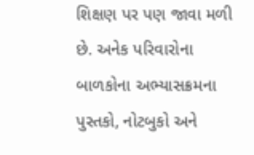શિક્ષણ પર પણ જાવા મળી છે. અનેક પરિવારોના બાળકોના અભ્યાસક્રમના પુસ્તકો, નોટબુકો અને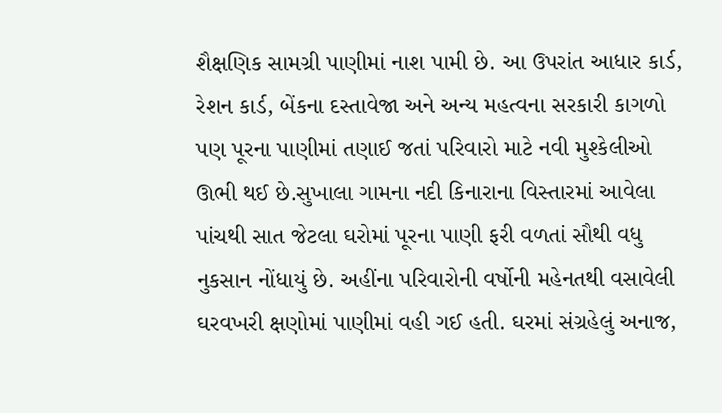શૈક્ષણિક સામગ્રી પાણીમાં નાશ પામી છે. આ ઉપરાંત આધાર કાર્ડ, રેશન કાર્ડ, બેંકના દસ્તાવેજા અને અન્ય મહત્વના સરકારી કાગળો પણ પૂરના પાણીમાં તણાઈ જતાં પરિવારો માટે નવી મુશ્કેલીઓ ઊભી થઈ છે.સુખાલા ગામના નદી કિનારાના વિસ્તારમાં આવેલા પાંચથી સાત જેટલા ઘરોમાં પૂરના પાણી ફરી વળતાં સૌથી વધુ નુકસાન નોંધાયું છે. અહીંના પરિવારોની વર્ષોની મહેનતથી વસાવેલી ઘરવખરી ક્ષણોમાં પાણીમાં વહી ગઈ હતી. ઘરમાં સંગ્રહેલું અનાજ,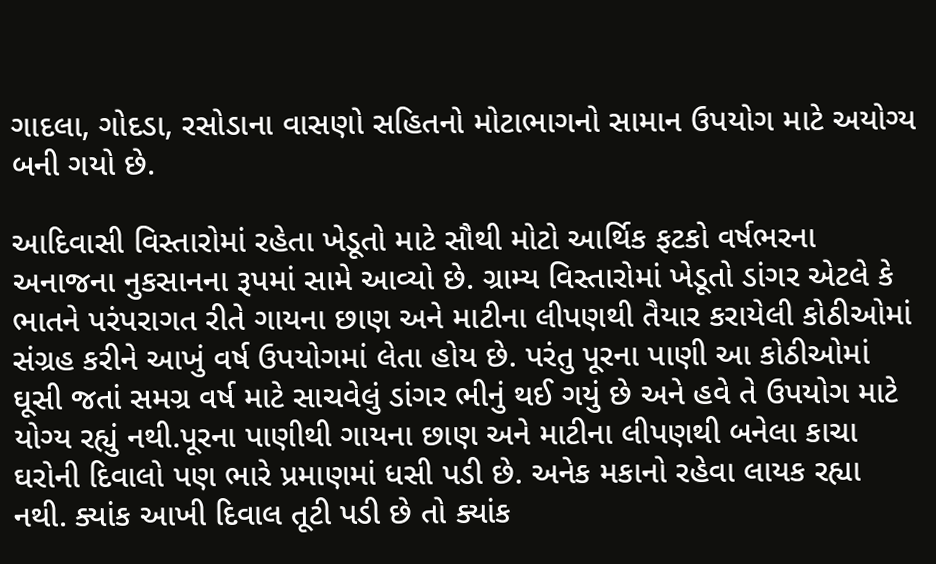ગાદલા, ગોદડા, રસોડાના વાસણો સહિતનો મોટાભાગનો સામાન ઉપયોગ માટે અયોગ્ય બની ગયો છે.

આદિવાસી વિસ્તારોમાં રહેતા ખેડૂતો માટે સૌથી મોટો આર્થિક ફટકો વર્ષભરના અનાજના નુકસાનના રૂપમાં સામે આવ્યો છે. ગ્રામ્ય વિસ્તારોમાં ખેડૂતો ડાંગર એટલે કે ભાતને પરંપરાગત રીતે ગાયના છાણ અને માટીના લીપણથી તૈયાર કરાયેલી કોઠીઓમાં સંગ્રહ કરીને આખું વર્ષ ઉપયોગમાં લેતા હોય છે. પરંતુ પૂરના પાણી આ કોઠીઓમાં ઘૂસી જતાં સમગ્ર વર્ષ માટે સાચવેલું ડાંગર ભીનું થઈ ગયું છે અને હવે તે ઉપયોગ માટે યોગ્ય રહ્યું નથી.પૂરના પાણીથી ગાયના છાણ અને માટીના લીપણથી બનેલા કાચા ઘરોની દિવાલો પણ ભારે પ્રમાણમાં ધસી પડી છે. અનેક મકાનો રહેવા લાયક રહ્યા નથી. ક્યાંક આખી દિવાલ તૂટી પડી છે તો ક્યાંક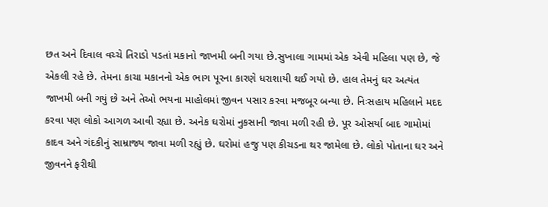છત અને દિવાલ વચ્ચે તિરાડો પડતાં મકાનો જાખમી બની ગયા છે.સુખાલા ગામમાં એક એવી મહિલા પણ છે, જે એકલી રહે છે. તેમના કાચા મકાનનો એક ભાગ પૂરના કારણે ધરાશાયી થઈ ગયો છે. હાલ તેમનું ઘર અત્યંત જાખમી બની ગયું છે અને તેઓ ભયના માહોલમાં જીવન પસાર કરવા મજબૂર બન્યા છે. નિઃસહાય મહિલાને મદદ કરવા પણ લોકો આગળ આવી રહ્યા છે. અનેક ઘરોમાં નુકસાની જાવા મળી રહી છે. પૂર ઓસર્યા બાદ ગામોમાં કાદવ અને ગંદકીનું સામ્રાજ્ય જાવા મળી રહ્યું છે. ઘરોમાં હજુ પણ કીચડના થર જામેલા છે. લોકો પોતાના ઘર અને જીવનને ફરીથી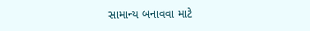સામાન્ય બનાવવા માટે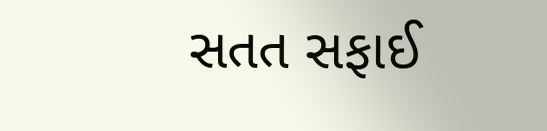સતત સફાઈ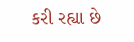કરી રહ્યા છે